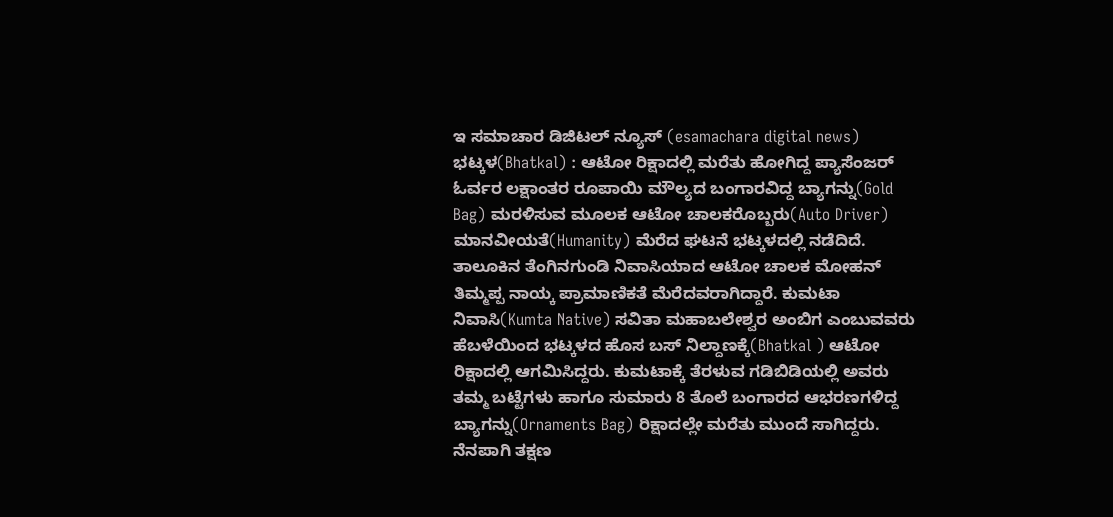ಇ ಸಮಾಚಾರ ಡಿಜಿಟಲ್ ನ್ಯೂಸ್ (esamachara digital news) ಭಟ್ಕಳ(Bhatkal) : ಆಟೋ ರಿಕ್ಷಾದಲ್ಲಿ ಮರೆತು ಹೋಗಿದ್ದ ಪ್ಯಾಸೆಂಜರ್ ಓರ್ವರ ಲಕ್ಷಾಂತರ ರೂಪಾಯಿ ಮೌಲ್ಯದ ಬಂಗಾರವಿದ್ದ ಬ್ಯಾಗನ್ನು(Gold Bag) ಮರಳಿಸುವ ಮೂಲಕ ಆಟೋ ಚಾಲಕರೊಬ್ಬರು(Auto Driver) ಮಾನವೀಯತೆ(Humanity) ಮೆರೆದ ಘಟನೆ ಭಟ್ಕಳದಲ್ಲಿ ನಡೆದಿದೆ.
ತಾಲೂಕಿನ ತೆಂಗಿನಗುಂಡಿ ನಿವಾಸಿಯಾದ ಆಟೋ ಚಾಲಕ ಮೋಹನ್ ತಿಮ್ಮಪ್ಪ ನಾಯ್ಕ ಪ್ರಾಮಾಣಿಕತೆ ಮೆರೆದವರಾಗಿದ್ದಾರೆ. ಕುಮಟಾ ನಿವಾಸಿ(Kumta Native) ಸವಿತಾ ಮಹಾಬಲೇಶ್ವರ ಅಂಬಿಗ ಎಂಬುವವರು ಹೆಬಳೆಯಿಂದ ಭಟ್ಕಳದ ಹೊಸ ಬಸ್ ನಿಲ್ದಾಣಕ್ಕೆ(Bhatkal ) ಆಟೋ ರಿಕ್ಷಾದಲ್ಲಿ ಆಗಮಿಸಿದ್ದರು. ಕುಮಟಾಕ್ಕೆ ತೆರಳುವ ಗಡಿಬಿಡಿಯಲ್ಲಿ ಅವರು ತಮ್ಮ ಬಟ್ಟೆಗಳು ಹಾಗೂ ಸುಮಾರು 8 ತೊಲೆ ಬಂಗಾರದ ಆಭರಣಗಳಿದ್ದ ಬ್ಯಾಗನ್ನು(Ornaments Bag) ರಿಕ್ಷಾದಲ್ಲೇ ಮರೆತು ಮುಂದೆ ಸಾಗಿದ್ದರು.
ನೆನಪಾಗಿ ತಕ್ಷಣ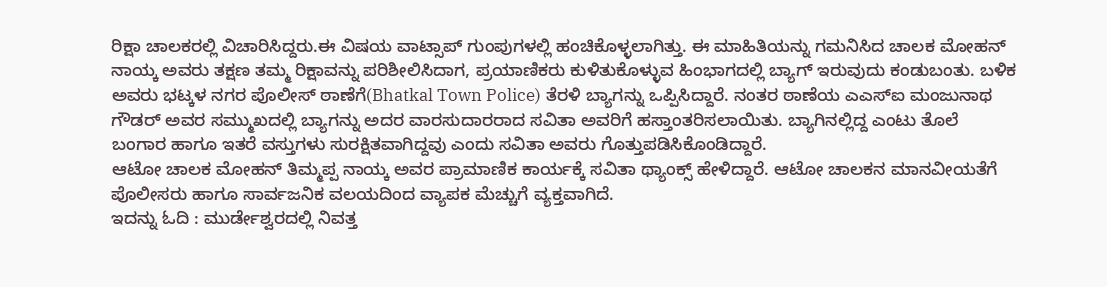ರಿಕ್ಷಾ ಚಾಲಕರಲ್ಲಿ ವಿಚಾರಿಸಿದ್ದರು.ಈ ವಿಷಯ ವಾಟ್ಸಾಪ್ ಗುಂಪುಗಳಲ್ಲಿ ಹಂಚಿಕೊಳ್ಳಲಾಗಿತ್ತು. ಈ ಮಾಹಿತಿಯನ್ನು ಗಮನಿಸಿದ ಚಾಲಕ ಮೋಹನ್ ನಾಯ್ಕ ಅವರು ತಕ್ಷಣ ತಮ್ಮ ರಿಕ್ಷಾವನ್ನು ಪರಿಶೀಲಿಸಿದಾಗ, ಪ್ರಯಾಣಿಕರು ಕುಳಿತುಕೊಳ್ಳುವ ಹಿಂಭಾಗದಲ್ಲಿ ಬ್ಯಾಗ್ ಇರುವುದು ಕಂಡುಬಂತು. ಬಳಿಕ ಅವರು ಭಟ್ಕಳ ನಗರ ಪೊಲೀಸ್ ಠಾಣೆಗೆ(Bhatkal Town Police) ತೆರಳಿ ಬ್ಯಾಗನ್ನು ಒಪ್ಪಿಸಿದ್ದಾರೆ. ನಂತರ ಠಾಣೆಯ ಎಎಸ್ಐ ಮಂಜುನಾಥ ಗೌಡರ್ ಅವರ ಸಮ್ಮುಖದಲ್ಲಿ ಬ್ಯಾಗನ್ನು ಅದರ ವಾರಸುದಾರರಾದ ಸವಿತಾ ಅವರಿಗೆ ಹಸ್ತಾಂತರಿಸಲಾಯಿತು. ಬ್ಯಾಗಿನಲ್ಲಿದ್ದ ಎಂಟು ತೊಲೆ ಬಂಗಾರ ಹಾಗೂ ಇತರೆ ವಸ್ತುಗಳು ಸುರಕ್ಷಿತವಾಗಿದ್ದವು ಎಂದು ಸವಿತಾ ಅವರು ಗೊತ್ತುಪಡಿಸಿಕೊಂಡಿದ್ದಾರೆ.
ಆಟೋ ಚಾಲಕ ಮೋಹನ್ ತಿಮ್ಮಪ್ಪ ನಾಯ್ಕ ಅವರ ಪ್ರಾಮಾಣಿಕ ಕಾರ್ಯಕ್ಕೆ ಸವಿತಾ ಥ್ಯಾಂಕ್ಸ್ ಹೇಳಿದ್ದಾರೆ. ಆಟೋ ಚಾಲಕನ ಮಾನವೀಯತೆಗೆ ಪೊಲೀಸರು ಹಾಗೂ ಸಾರ್ವಜನಿಕ ವಲಯದಿಂದ ವ್ಯಾಪಕ ಮೆಚ್ಚುಗೆ ವ್ಯಕ್ತವಾಗಿದೆ.
ಇದನ್ನು ಓದಿ : ಮುರ್ಡೇಶ್ವರದಲ್ಲಿ ನಿವತ್ತ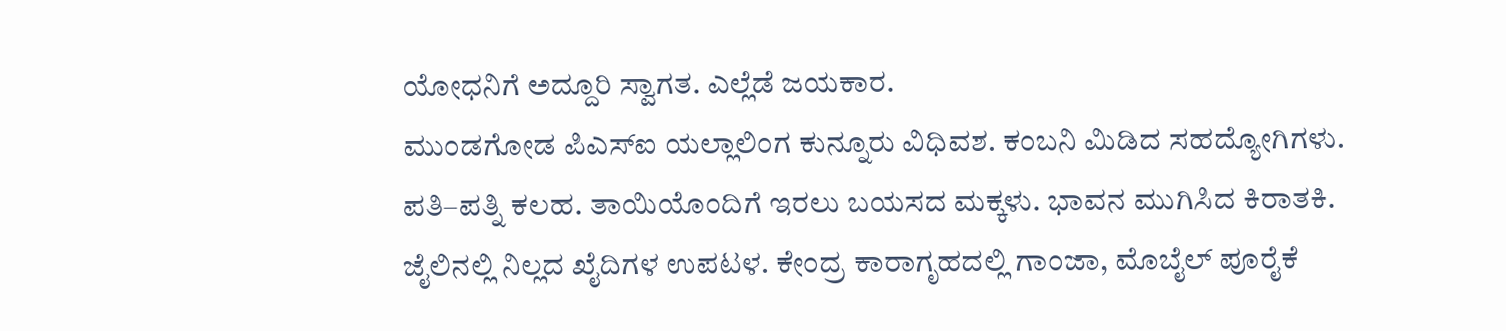ಯೋಧನಿಗೆ ಅದ್ದೂರಿ ಸ್ವಾಗತ. ಎಲ್ಲೆಡೆ ಜಯಕಾರ.
ಮುಂಡಗೋಡ ಪಿಎಸ್ಐ ಯಲ್ಲಾಲಿಂಗ ಕುನ್ನೂರು ವಿಧಿವಶ. ಕಂಬನಿ ಮಿಡಿದ ಸಹದ್ಯೋಗಿಗಳು.
ಪತಿ–ಪತ್ನಿ ಕಲಹ. ತಾಯಿಯೊಂದಿಗೆ ಇರಲು ಬಯಸದ ಮಕ್ಕಳು. ಭಾವನ ಮುಗಿಸಿದ ಕಿರಾತಕಿ.
ಜೈಲಿನಲ್ಲಿ ನಿಲ್ಲದ ಖೈದಿಗಳ ಉಪಟಳ. ಕೇಂದ್ರ ಕಾರಾಗೃಹದಲ್ಲಿ ಗಾಂಜಾ, ಮೊಬೈಲ್ ಪೂರೈಕೆ